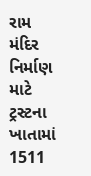રામ મંદિર નિર્માણ માટે ટ્રસ્ટના ખાતામાં 1511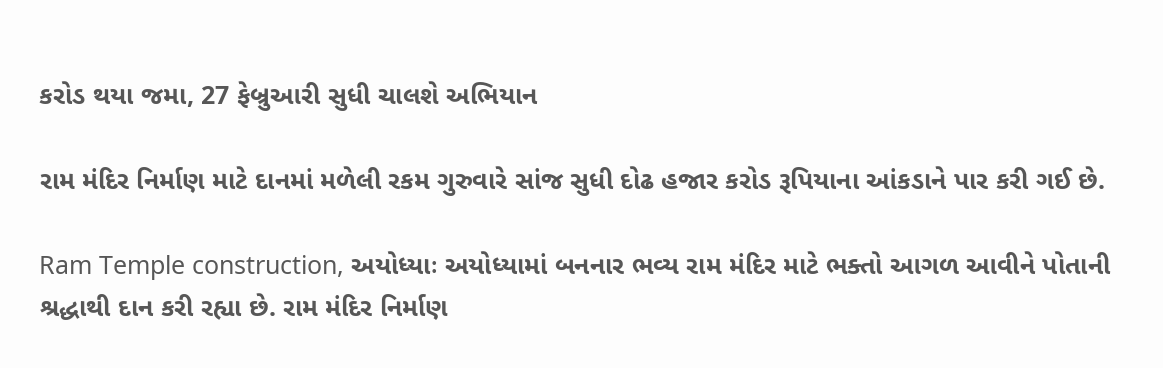કરોડ થયા જમા, 27 ફેબ્રુઆરી સુધી ચાલશે અભિયાન

રામ મંદિર નિર્માણ માટે દાનમાં મળેલી રકમ ગુરુવારે સાંજ સુધી દોઢ હજાર કરોડ રૂપિયાના આંકડાને પાર કરી ગઈ છે.

Ram Temple construction, અયોધ્યાઃ અયોધ્યામાં બનનાર ભવ્ય રામ મંદિર માટે ભક્તો આગળ આવીને પોતાની શ્રદ્ધાથી દાન કરી રહ્યા છે. રામ મંદિર નિર્માણ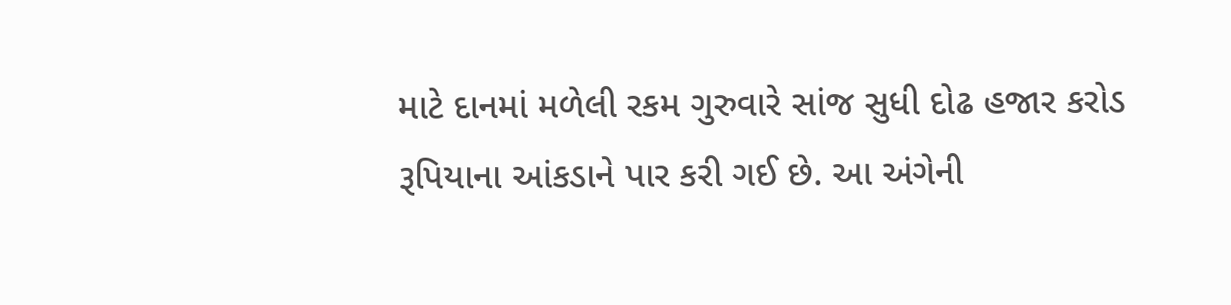માટે દાનમાં મળેલી રકમ ગુરુવારે સાંજ સુધી દોઢ હજાર કરોડ રૂપિયાના આંકડાને પાર કરી ગઈ છે. આ અંગેની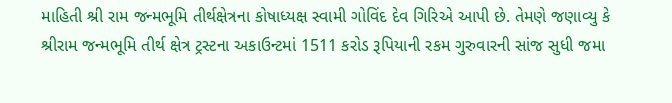માહિતી શ્રી રામ જન્મભૂમિ તીર્થક્ષેત્રના કોષાધ્યક્ષ સ્વામી ગોવિંદ દેવ ગિરિએ આપી છે. તેમણે જણાવ્યુ કે શ્રીરામ જન્મભૂમિ તીર્થ ક્ષેત્ર ટ્રસ્ટના અકાઉન્ટમાં 1511 કરોડ રૂપિયાની રકમ ગુરુવારની સાંજ સુધી જમા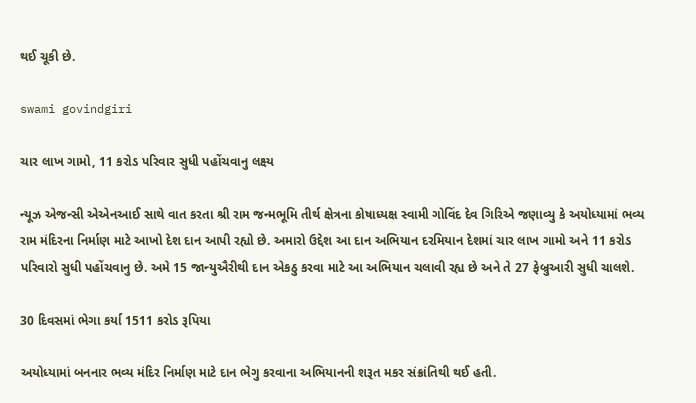થઈ ચૂકી છે.

swami govindgiri

ચાર લાખ ગામો, 11 કરોડ પરિવાર સુધી પહોંચવાનુ લક્ષ્ય

ન્યૂઝ એજન્સી એએનઆઈ સાથે વાત કરતા શ્રી રામ જન્મભૂમિ તીર્થ ક્ષેત્રના કોષાધ્યક્ષ સ્વામી ગોવિંદ દેવ ગિરિએ જણાવ્યુ કે અયોધ્યામાં ભવ્ય રામ મંદિરના નિર્માણ માટે આખો દેશ દાન આપી રહ્યો છે. અમારો ઉદ્દેશ આ દાન અભિયાન દરમિયાન દેશમાં ચાર લાખ ગામો અને 11 કરોડ પરિવારો સુધી પહોંચવાનુ છે. અમે 15 જાન્યુઐરીથી દાન એકઠુ કરવા માટે આ અભિયાન ચલાવી રહ્ય છે અને તે 27 ફેબ્રુઆરી સુધી ચાલશે.

30 દિવસમાં ભેગા કર્યા 1511 કરોડ રૂપિયા

અયોધ્યામાં બનનાર ભવ્ય મંદિર નિર્માણ માટે દાન ભેગુ કરવાના અભિયાનની શરૂત મકર સંક્રાંતિથી થઈ હતી.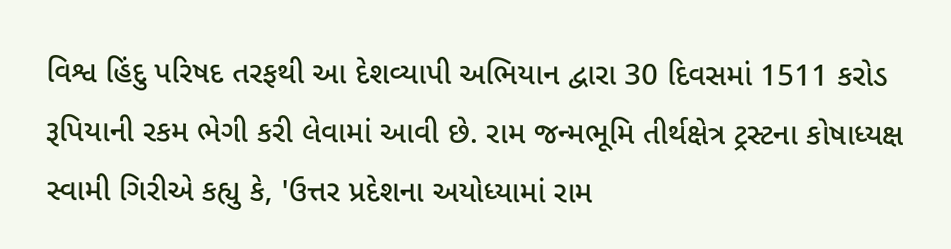વિશ્વ હિંદુ પરિષદ તરફથી આ દેશવ્યાપી અભિયાન દ્વારા 30 દિવસમાં 1511 કરોડ રૂપિયાની રકમ ભેગી કરી લેવામાં આવી છે. રામ જન્મભૂમિ તીર્થક્ષેત્ર ટ્રસ્ટના કોષાધ્યક્ષ સ્વામી ગિરીએ કહ્યુ કે, 'ઉત્તર પ્રદેશના અયોધ્યામાં રામ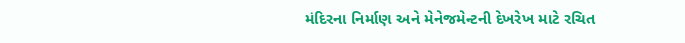મંદિરના નિર્માણ અને મેનેજમેન્ટની દેખરેખ માટે રચિત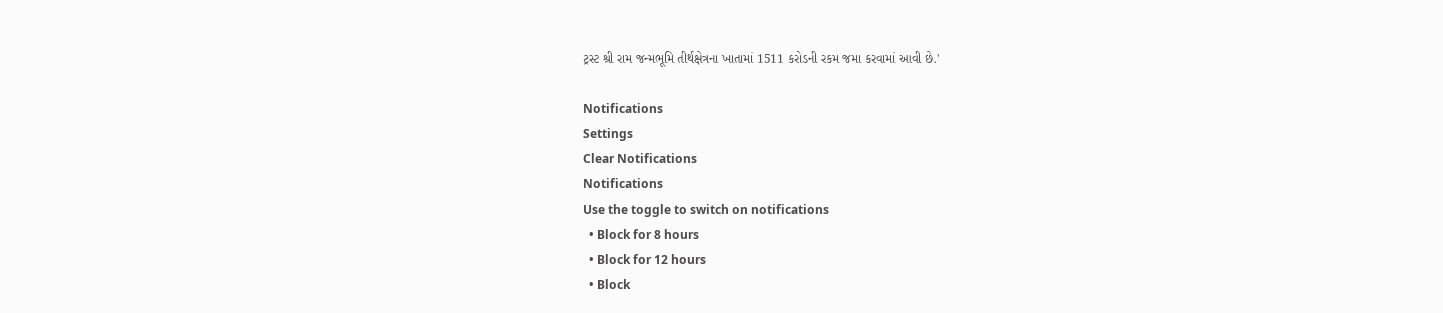ટ્રસ્ટ શ્રી રામ જન્મભૂમિ તીર્થક્ષેત્રના ખાતામાં 1511 કરોડની રકમ જમા કરવામાં આવી છે.'

Notifications
Settings
Clear Notifications
Notifications
Use the toggle to switch on notifications
  • Block for 8 hours
  • Block for 12 hours
  • Block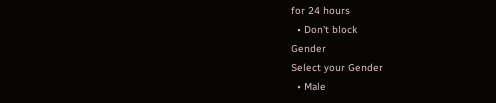for 24 hours
  • Don't block
Gender
Select your Gender
  • Male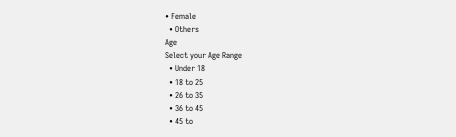• Female
  • Others
Age
Select your Age Range
  • Under 18
  • 18 to 25
  • 26 to 35
  • 36 to 45
  • 45 to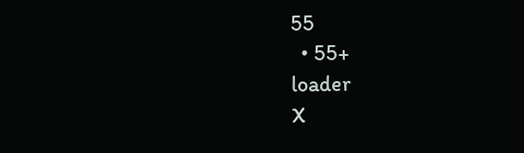55
  • 55+
loader
X